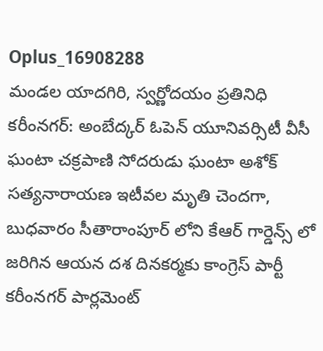Oplus_16908288
మండల యాదగిరి, స్వర్ణోదయం ప్రతినిధి కరీంనగర్: అంబేద్కర్ ఓపెన్ యూనివర్సిటీ వీసీ ఘంటా చక్రపాణి సోదరుడు ఘంటా అశోక్ సత్యనారాయణ ఇటీవల మృతి చెందగా, బుధవారం సీతారాంపూర్ లోని కేఆర్ గార్డెన్స్ లో జరిగిన ఆయన దశ దినకర్మకు కాంగ్రెస్ పార్టీ కరీంనగర్ పార్లమెంట్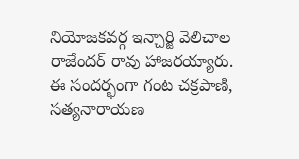నియోజకవర్గ ఇన్చార్జి వెలిచాల రాజేందర్ రావు హాజరయ్యారు. ఈ సందర్భంగా గంట చక్రపాణి, సత్యనారాయణ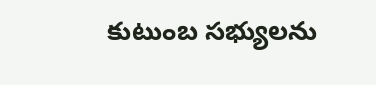కుటుంబ సభ్యులను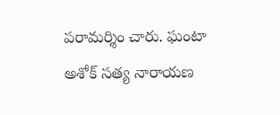పరామర్శిం చారు. ఘంటా అశోక్ సత్య నారాయణ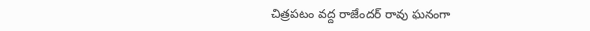చిత్రపటం వద్ద రాజేందర్ రావు ఘనంగా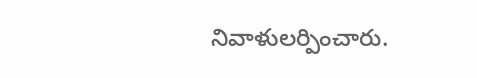నివాళులర్పించారు.